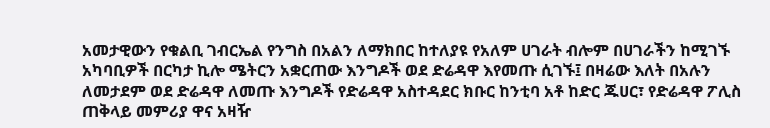አመታዊውን የቁልቢ ገብርኤል የንግስ በአልን ለማክበር ከተለያዩ የአለም ሀገራት ብሎም በሀገራችን ከሚገኙ አካባቢዎች በርካታ ኪሎ ሜትርን አቋርጠው እንግዶች ወደ ድሬዳዋ እየመጡ ሲገኙ፤ በዛሬው እለት በአሉን ለመታደም ወደ ድሬዳዋ ለመጡ እንግዶች የድሬዳዋ አስተዳደር ክቡር ከንቲባ አቶ ከድር ጁሀር፣ የድሬዳዋ ፖሊስ ጠቅላይ መምሪያ ዋና አዛዥ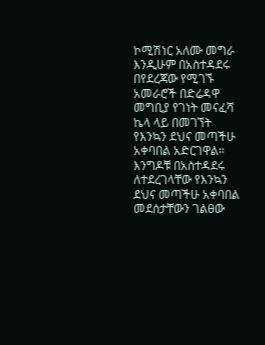ኮሚሽነር አለሙ መግራ እንዲሁም በአስተዳደሩ በየደረጃው የሚገኙ አመራሮች በድሬዳዋ መግቢያ የገነት መናፈሻ ኬላ ላይ በመገኘት የእንኳን ደህና መጣችሁ አቀባበል አድርገዋል።
እንግዶቹ በአስተዳደሩ ለተደረገላቸው የእንኳን ደህና መጣችሁ አቀባበል መደሰታቸውን ገልፀው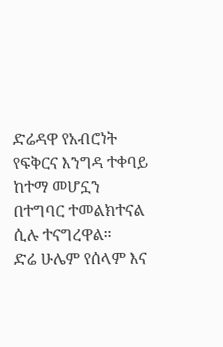ድሬዳዋ የአብሮነት የፍቅርና እንግዳ ተቀባይ ከተማ መሆኗን በተግባር ተመልክተናል ሲሉ ተናግረዋል።
ድሬ ሁሌም የሰላም እና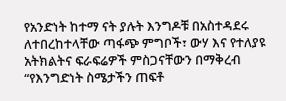የአንድነት ከተማ ናት ያሉት እንግዶቹ በአስተዳደሩ ለተበረከተላቸው ጣፋጭ ምግቦች፣ ውሃ እና የተለያዩ አትክልትና ፍራፍሬዎች ምስጋናቸውን በማቅረብ “የእንግድነት ስሜታችን ጠፍቶ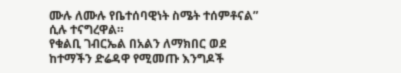ሙሉ ለሙሉ የቤተሰባዊነት ስሜት ተሰምቶናል” ሲሉ ተናግረዋል።
የቁልቢ ገብርኤል በአልን ለማክበር ወደ ከተማችን ድሬዳዋ የሚመጡ እንግዶች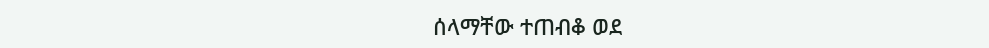ሰላማቸው ተጠብቆ ወደ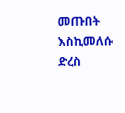መጡበት እስኪመለሱ ድረስ